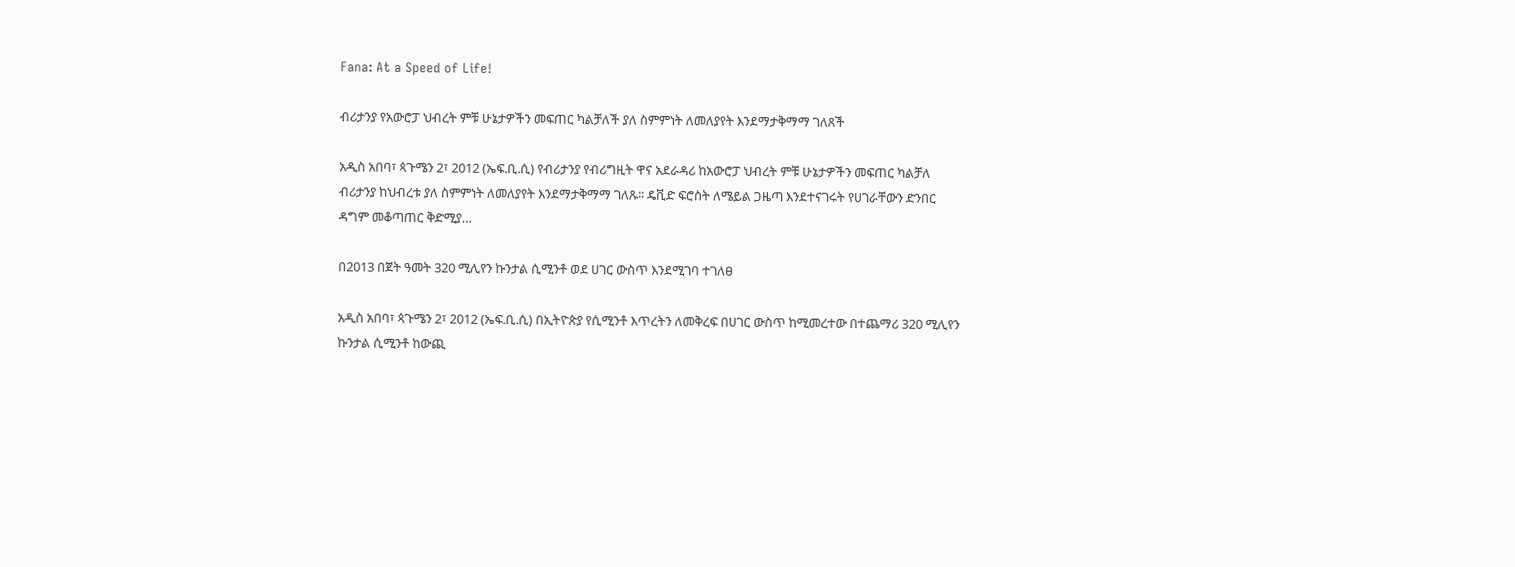Fana: At a Speed of Life!

ብሪታንያ የአውሮፓ ህብረት ምቹ ሁኔታዎችን መፍጠር ካልቻለች ያለ ስምምነት ለመለያየት እንደማታቅማማ ገለጸች

አዲስ አበባ፣ ጳጉሜን 2፣ 2012 (ኤፍ.ቢ.ሲ) የብሪታንያ የብሪግዚት ዋና አደራዳሪ ከአውሮፓ ህብረት ምቹ ሁኔታዎችን መፍጠር ካልቻለ ብሪታንያ ከህብረቱ ያለ ስምምነት ለመለያየት እንደማታቅማማ ገለጹ፡፡ ዴቪድ ፍሮስት ለሜይል ጋዜጣ እንደተናገሩት የሀገራቸውን ድንበር ዳግም መቆጣጠር ቅድሚያ…

በ2013 በጀት ዓመት 320 ሚሊየን ኩንታል ሲሚንቶ ወደ ሀገር ውስጥ እንደሚገባ ተገለፀ

አዲስ አበባ፣ ጳጉሜን 2፣ 2012 (ኤፍ.ቢ.ሲ) በኢትዮጵያ የሲሚንቶ እጥረትን ለመቅረፍ በሀገር ውስጥ ከሚመረተው በተጨማሪ 320 ሚሊየን ኩንታል ሲሚንቶ ከውጪ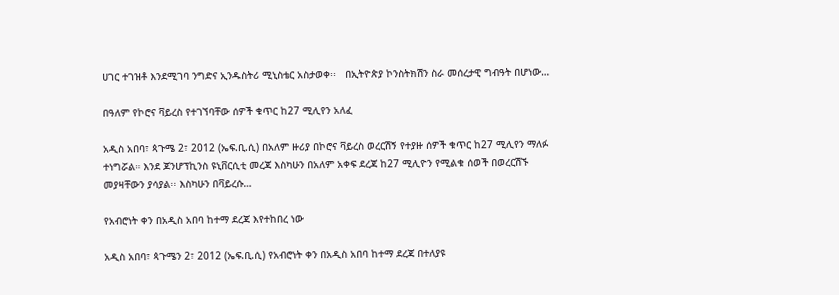ሀገር ተገዝቶ እንደሚገባ ንግድና ኢንዱስትሪ ሚኒስቴር አስታወቀ፡፡   በኢትዮጵያ ኮንስትክሽን ስራ መሰረታዊ ግብዓት በሆነው…

በዓለም የኮሮና ቫይረስ የተገኘባቸው ሰዎች ቁጥር ከ27 ሚሊየን አለፈ

አዲስ አበባ፣ ጳጉሜ 2፣ 2012 (ኤፍ.ቢ.ሲ) በአለም ዙሪያ በኮሮና ቫይረስ ወረርሽኝ የተያዙ ሰዎች ቁጥር ከ27 ሚሊየን ማለፉ ተነግሯል። እንደ ጆንሆፕኪንስ ዩኒቨርሲቲ መረጃ እስካሁን በአለም አቀፍ ደረጃ ከ27 ሚሊዮን የሚልቁ ሰወች በወረርሽኙ መያዛቸውን ያሳያል፡፡ እስካሁን በቫይረሱ…

የአብሮነት ቀን በአዲስ አበባ ከተማ ደረጃ እየተከበረ ነው

አዲስ አበባ፣ ጳጉሜን 2፣ 2012 (ኤፍ.ቢ.ሲ) የአብሮነት ቀን በአዲስ አበባ ከተማ ደረጃ በተለያዩ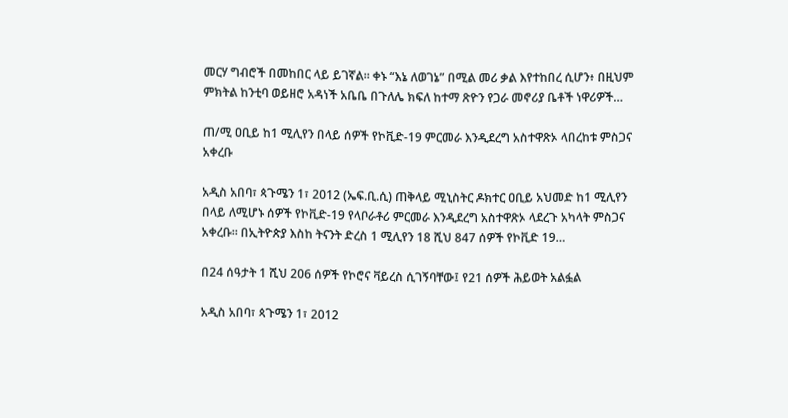መርሃ ግብሮች በመከበር ላይ ይገኛል። ቀኑ “እኔ ለወገኔ” በሚል መሪ ቃል እየተከበረ ሲሆን፥ በዚህም ምክትል ከንቲባ ወይዘሮ አዳነች አቤቤ በጉለሌ ክፍለ ከተማ ጽዮን የጋራ መኖሪያ ቤቶች ነዋሪዎች…

ጠ/ሚ ዐቢይ ከ1 ሚሊየን በላይ ሰዎች የኮቪድ-19 ምርመራ እንዲደረግ አስተዋጽኦ ላበረከቱ ምስጋና አቀረቡ

አዲስ አበባ፣ ጳጉሜን 1፣ 2012 (ኤፍ.ቢ.ሲ) ጠቅላይ ሚኒስትር ዶክተር ዐቢይ አህመድ ከ1 ሚሊየን በላይ ለሚሆኑ ሰዎች የኮቪድ-19 የላቦራቶሪ ምርመራ እንዲደረግ አስተዋጽኦ ላደረጉ አካላት ምስጋና አቀረቡ። በኢትዮጵያ እስከ ትናንት ድረስ 1 ሚሊየን 18 ሺህ 847 ሰዎች የኮቪድ 19…

በ24 ሰዓታት 1 ሺህ 206 ሰዎች የኮሮና ቫይረስ ሲገኝባቸው፤ የ21 ሰዎች ሕይወት አልፏል

አዲስ አበባ፣ ጳጉሜን 1፣ 2012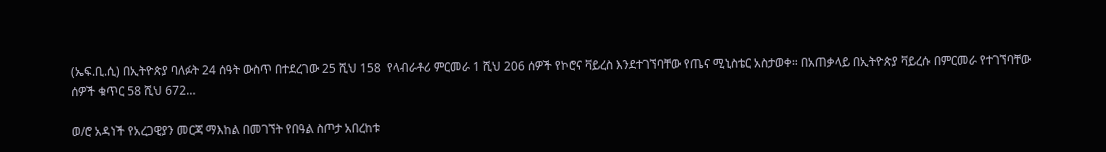(ኤፍ.ቢ.ሲ) በኢትዮጵያ ባለፉት 24 ሰዓት ውስጥ በተደረገው 25 ሺህ 158  የላብራቶሪ ምርመራ 1 ሺህ 206 ሰዎች የኮሮና ቫይረስ እንደተገኘባቸው የጤና ሚኒስቴር አስታወቀ። በአጠቃላይ በኢትዮጵያ ቫይረሱ በምርመራ የተገኘባቸው ሰዎች ቁጥር 58 ሺህ 672…

ወ/ሮ አዳነች የአረጋዊያን መርጃ ማእከል በመገኘት የበዓል ስጦታ አበረከቱ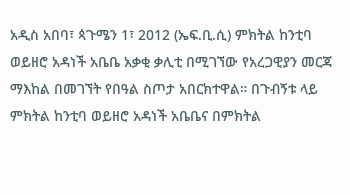አዲስ አበባ፣ ጳጉሜን 1፣ 2012 (ኤፍ.ቢ.ሲ) ምክትል ከንቲባ ወይዘሮ አዳነች አቤቤ አቃቂ ቃሊቲ በሚገኘው የአረጋዊያን መርጃ ማእከል በመገኘት የበዓል ስጦታ አበርክተዋል። በጉብኝቱ ላይ ምክትል ከንቲባ ወይዘሮ አዳነች አቤቤና በምክትል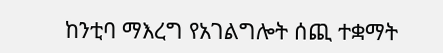ከንቲባ ማእረግ የአገልግሎት ሰጪ ተቋማት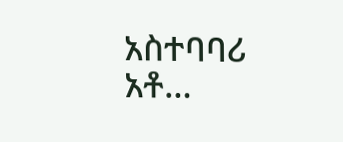አስተባባሪ አቶ…